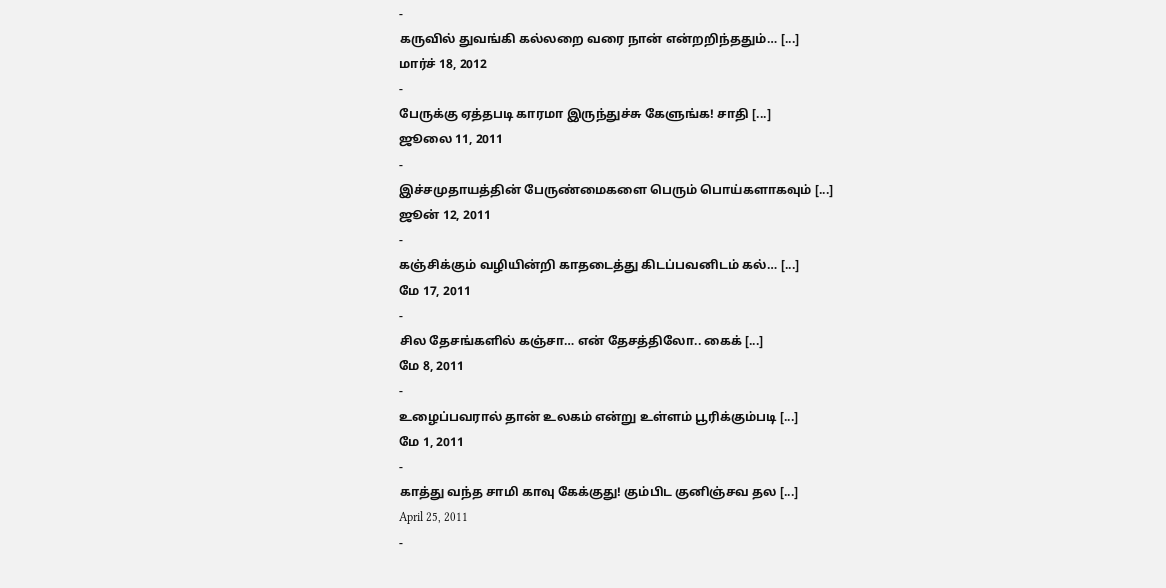-
கருவில் துவங்கி கல்லறை வரை நான் என்றறிந்ததும்… [...]
மார்ச் 18, 2012
-
பேருக்கு ஏத்தபடி காரமா இருந்துச்சு கேளுங்க! சாதி [...]
ஜூலை 11, 2011
-
இச்சமுதாயத்தின் பேருண்மைகளை பெரும் பொய்களாகவும் [...]
ஜூன் 12, 2011
-
கஞ்சிக்கும் வழியின்றி காதடைத்து கிடப்பவனிடம் கல்… [...]
மே 17, 2011
-
சில தேசங்களில் கஞ்சா… என் தேசத்திலோ.. கைக் [...]
மே 8, 2011
-
உழைப்பவரால் தான் உலகம் என்று உள்ளம் பூரிக்கும்படி [...]
மே 1, 2011
-
காத்து வந்த சாமி காவு கேக்குது! கும்பிட குனிஞ்சவ தல [...]
April 25, 2011
-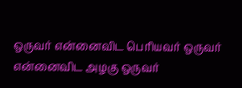ஒருவர் என்னைவிட பெரியவர் ஒருவர் என்னைவிட அழகு ஒருவர்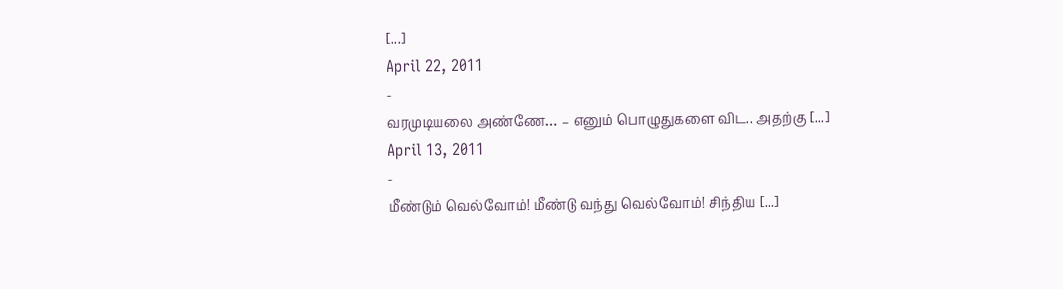[...]
April 22, 2011
-
வரமுடியலை அண்ணே… – எனும் பொழுதுகளை விட.. அதற்கு [...]
April 13, 2011
-
மீண்டும் வெல்வோம்! மீண்டு வந்து வெல்வோம்! சிந்திய [...]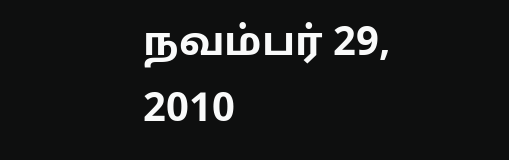நவம்பர் 29, 2010